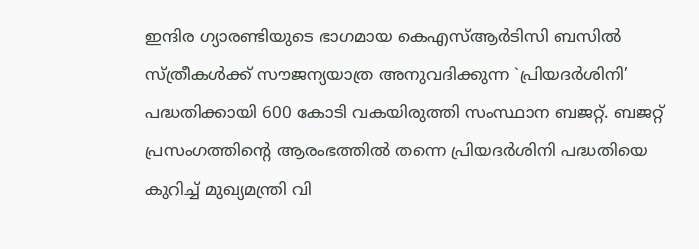ഇന്ദിര ഗ്യാരണ്ടിയുടെ ഭാഗമായ കെഎസ്ആർടിസി ബസിൽ സ്ത്രീകൾക്ക് സൗജന്യയാത്ര അനുവദിക്കുന്ന `പ്രിയദർശിനി’ പദ്ധതിക്കായി 600 കോടി വകയിരുത്തി സംസ്ഥാന ബജറ്റ്. ബജറ്റ് പ്രസംഗത്തിൻ്റെ ആരംഭത്തിൽ തന്നെ പ്രിയദർശിനി പദ്ധതിയെ കുറിച്ച് മുഖ്യമന്ത്രി വി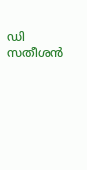ഡി സതീശൻ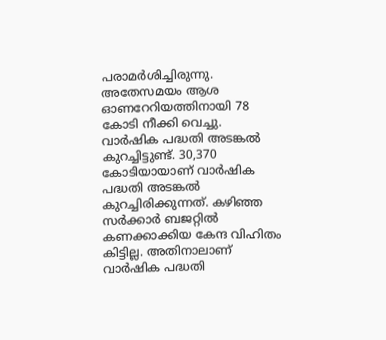പരാമർശിച്ചിരുന്നു. അതേസമയം ആശ ഓണറേറിയത്തിനായി 78 കോടി നീക്കി വെച്ചു. വാർഷിക പദ്ധതി അടങ്കൽ കുറച്ചിട്ടുണ്ട്. 30,370 കോടിയായാണ് വാർഷിക പദ്ധതി അടങ്കൽ കുറച്ചിരിക്കുന്നത്. കഴിഞ്ഞ സർക്കാർ ബജറ്റിൽ കണക്കാക്കിയ കേന്ദ വിഹിതം കിട്ടില്ല. അതിനാലാണ് വാർഷിക പദ്ധതി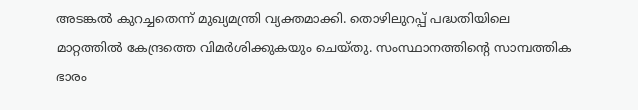അടങ്കൽ കുറച്ചതെന്ന് മുഖ്യമന്ത്രി വ്യക്തമാക്കി. തൊഴിലുറപ്പ് പദ്ധതിയിലെ മാറ്റത്തിൽ കേന്ദ്രത്തെ വിമർശിക്കുകയും ചെയ്തു. സംസ്ഥാനത്തിന്റെ സാമ്പത്തിക ഭാരം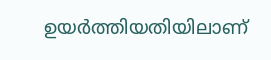ഉയർത്തിയതിയിലാണ്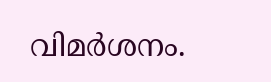വിമർശനം.